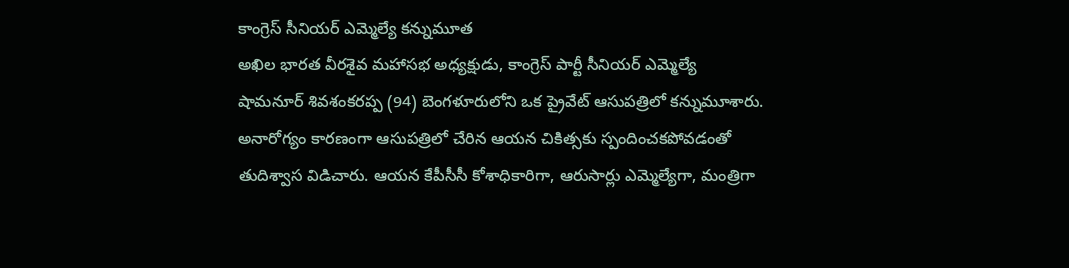కాంగ్రెస్ సీనియర్ ఎమ్మెల్యే కన్నుమూత
అఖిల భారత వీరశైవ మహాసభ అధ్యక్షుడు, కాంగ్రెస్ పార్టీ సీనియర్ ఎమ్మెల్యే షామనూర్ శివశంకరప్ప (94) బెంగళూరులోని ఒక ప్రైవేట్ ఆసుపత్రిలో కన్నుమూశారు. అనారోగ్యం కారణంగా ఆసుపత్రిలో చేరిన ఆయన చికిత్సకు స్పందించకపోవడంతో తుదిశ్వాస విడిచారు. ఆయన కేపీసీసీ కోశాధికారిగా, ఆరుసార్లు ఎమ్మెల్యేగా, మంత్రిగా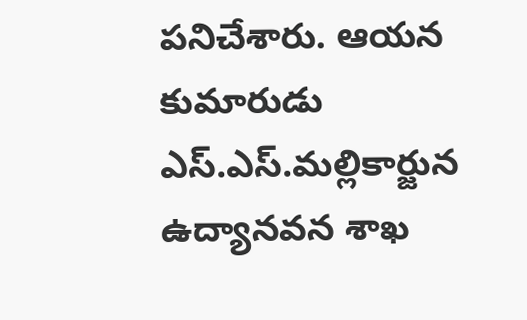పనిచేశారు. ఆయన కుమారుడు ఎస్.ఎస్.మల్లికార్జున ఉద్యానవన శాఖ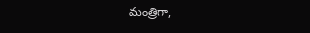మంత్రిగా,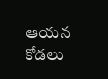ఆయన కోడలు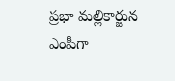ప్రభా మల్లికార్జున ఎంపీగా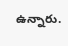ఉన్నారు.